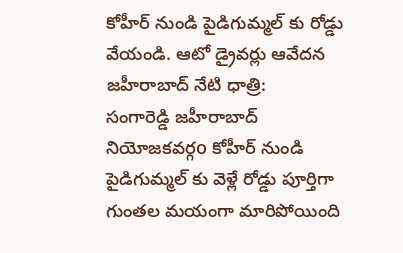కోహీర్ నుండి పైడిగుమ్మల్ కు రోడ్డు వేయండి. ఆటో డ్రైవర్లు ఆవేదన
జహీరాబాద్ నేటి ధాత్రి:
సంగారెడ్డి జహీరాబాద్ నియోజకవర్గo కోహీర్ నుండి పైడిగుమ్మల్ కు వెళ్లే రోడ్డు పూర్తిగా గుంతల మయంగా మారిపోయింది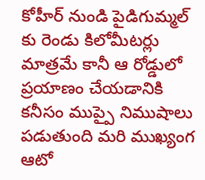కోహీర్ నుండి పైడిగుమ్మల్ కు రెండు కిలోమీటర్లు మాత్రమే కానీ ఆ రోడ్డులో ప్రయాణం చేయడానికి కనీసం ముప్పై నిముషాలు పడుతుంది మరి ముఖ్యంగ ఆటో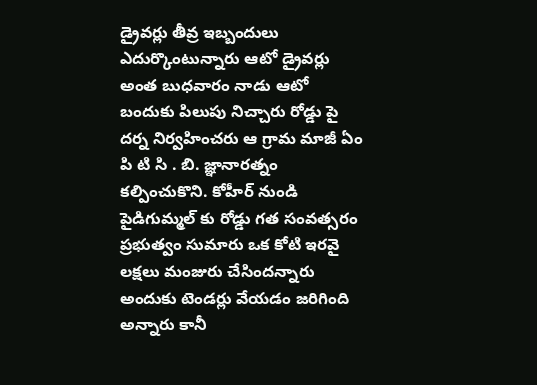డ్రైవర్లు తీవ్ర ఇబ్బందులు ఎదుర్కొంటున్నారు ఆటో డ్రైవర్లు అంత బుధవారం నాడు ఆటో బందుకు పిలుపు నిచ్చారు రోడ్డు పై దర్న నిర్వహించరు ఆ గ్రామ మాజీ ఏం పి టి సి . బి. జ్ఞానారత్నం కల్పించుకొని. కోహీర్ నుండి పైడిగుమ్మల్ కు రోడ్డు గత సంవత్సరం ప్రభుత్వం సుమారు ఒక కోటి ఇరవై లక్షలు మంజురు చేసిందన్నారు అందుకు టెండర్లు వేయడం జరిగింది అన్నారు కానీ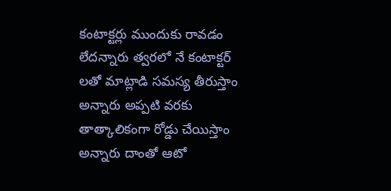కంటాక్టర్లు ముందుకు రావడం లేదన్నారు త్వరలో నే కంటాక్టర్ లతో మాట్లాడి సమస్య తీరుస్తాం అన్నారు అప్పటి వరకు తాత్కాలికంగా రోడ్డు చేయిస్తాం అన్నారు దాంతో ఆటో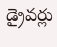డ్రైవర్లు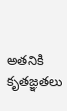అతనికి కృతజ్ఞతలు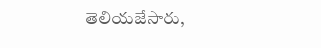తెలియజేసారు,